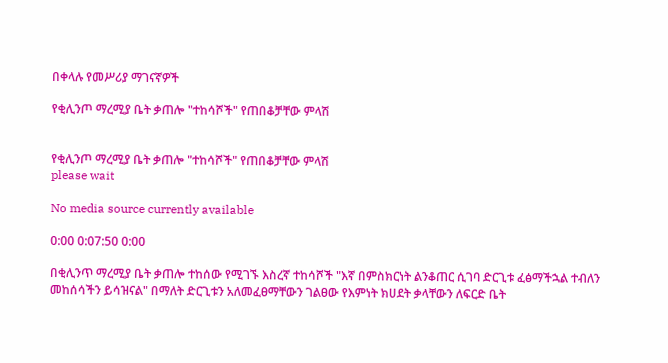በቀላሉ የመሥሪያ ማገናኛዎች

የቂሊንጦ ማረሚያ ቤት ቃጠሎ "ተከሳሾች" የጠበቆቻቸው ምላሽ


የቂሊንጦ ማረሚያ ቤት ቃጠሎ "ተከሳሾች" የጠበቆቻቸው ምላሽ
please wait

No media source currently available

0:00 0:07:50 0:00

በቂሊንጥ ማረሚያ ቤት ቃጠሎ ተከሰው የሚገኙ እስረኛ ተከሳሾች "እኛ በምስክርነት ልንቆጠር ሲገባ ድርጊቱ ፈፅማችኋል ተብለን መከሰሳችን ይሳዝናል" በማለት ድርጊቱን አለመፈፀማቸውን ገልፀው የእምነት ክሀደት ቃላቸውን ለፍርድ ቤት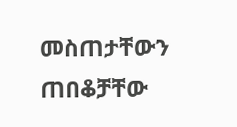መስጠታቸውን ጠበቆቻቸው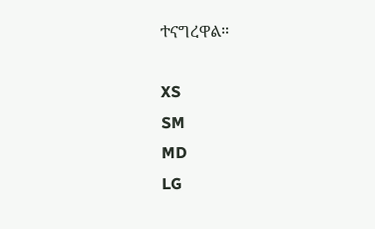ተናግረዋል።

XS
SM
MD
LG